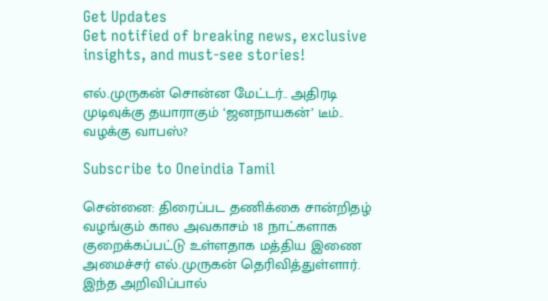Get Updates
Get notified of breaking news, exclusive insights, and must-see stories!

எல்.முருகன் சொன்ன மேட்டர்.. அதிரடி முடிவுக்கு தயாராகும் ‘ஜனநாயகன்’ டீம்.. வழக்கு வாபஸ்?

Subscribe to Oneindia Tamil

சென்னை: திரைப்பட தணிக்கை சான்றிதழ் வழங்கும் கால அவகாசம் 18 நாட்களாக குறைக்கப்பட்டு உள்ளதாக மத்திய இணை அமைச்சர் எல்.முருகன் தெரிவித்துள்ளார். இந்த அறிவிப்பால்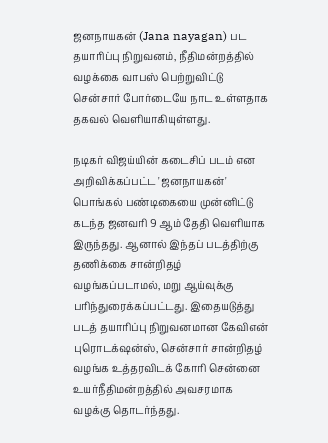ஜனநாயகன் (Jana nayagan) பட தயாரிப்பு நிறுவனம், நீதிமன்றத்தில் வழக்கை வாபஸ் பெற்றுவிட்டு சென்சார் போர்டையே நாட உள்ளதாக தகவல் வெளியாகியுள்ளது.

நடிகர் விஜய்யின் கடைசிப் படம் என அறிவிக்கப்பட்ட 'ஜனநாயகன்' பொங்கல் பண்டிகையை முன்னிட்டு கடந்த ஜனவரி 9 ஆம் தேதி வெளியாக இருந்தது. ஆனால் இந்தப் படத்திற்கு தணிக்கை சான்றிதழ் வழங்கப்படாமல், மறு ஆய்வுக்கு பரிந்துரைக்கப்பட்டது. இதையடுத்து படத் தயாரிப்பு நிறுவனமான கேவிஎன் புரொடக்‌ஷன்ஸ், சென்சார் சான்றிதழ் வழங்க உத்தரவிடக் கோரி சென்னை உயர்நீதிமன்றத்தில் அவசரமாக வழக்கு தொடர்ந்தது.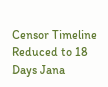Censor Timeline Reduced to 18 Days Jana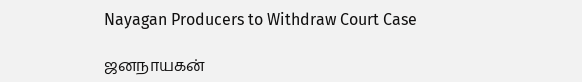Nayagan Producers to Withdraw Court Case

ஜனநாயகன்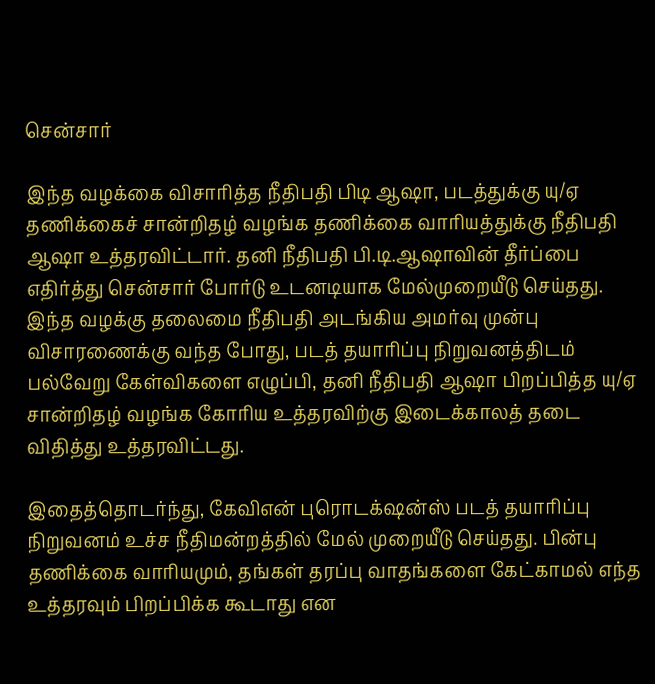சென்சார்

இந்த வழக்கை விசாரித்த நீதிபதி பிடி ஆஷா, படத்துக்கு யு/ஏ தணிக்கைச் சான்றிதழ் வழங்க தணிக்கை வாரியத்துக்கு நீதிபதி ஆஷா உத்தரவிட்டார். தனி நீதிபதி பி.டி.ஆஷாவின் தீர்ப்பை எதிர்த்து சென்சார் போர்டு உடனடியாக மேல்முறையீடு செய்தது. இந்த வழக்கு தலைமை நீதிபதி அடங்கிய அமர்வு முன்பு விசாரணைக்கு வந்த போது, படத் தயாரிப்பு நிறுவனத்திடம் பல்வேறு கேள்விகளை எழுப்பி, தனி நீதிபதி ஆஷா பிறப்பித்த யு/ஏ சான்றிதழ் வழங்க கோரிய உத்தரவிற்கு இடைக்காலத் தடை விதித்து உத்தரவிட்டது.

இதைத்தொடர்ந்து, கேவிஎன் புரொடக்‌ஷன்ஸ் படத் தயாரிப்பு நிறுவனம் உச்ச நீதிமன்றத்தில் மேல் முறையீடு செய்தது. பின்பு தணிக்கை வாரியமும், தங்கள் தரப்பு வாதங்களை கேட்காமல் எந்த உத்தரவும் பிறப்பிக்க கூடாது என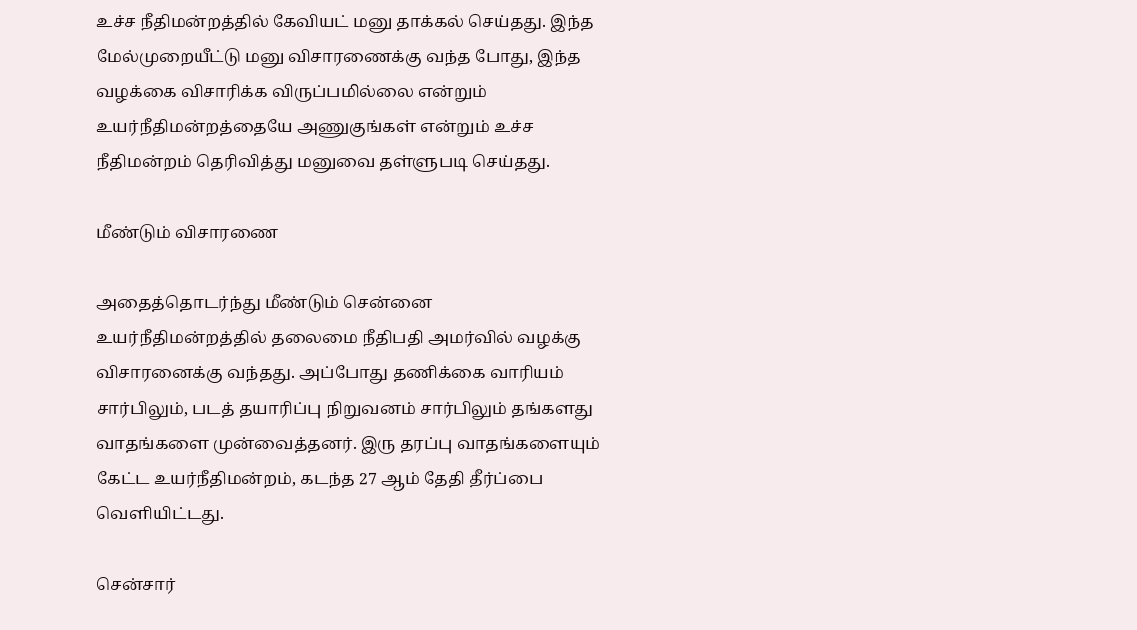உச்ச நீதிமன்றத்தில் கேவியட் மனு தாக்கல் செய்தது. இந்த மேல்முறையீட்டு மனு விசாரணைக்கு வந்த போது, இந்த வழக்கை விசாரிக்க விருப்பமில்லை என்றும் உயர்நீதிமன்றத்தையே அணுகுங்கள் என்றும் உச்ச நீதிமன்றம் தெரிவித்து மனுவை தள்ளுபடி செய்தது.

மீண்டும் விசாரணை

அதைத்தொடர்ந்து மீண்டும் சென்னை உயர்நீதிமன்றத்தில் தலைமை நீதிபதி அமர்வில் வழக்கு விசாரனைக்கு வந்தது. அப்போது தணிக்கை வாரியம் சார்பிலும், படத் தயாரிப்பு நிறுவனம் சார்பிலும் தங்களது வாதங்களை முன்வைத்தனர். இரு தரப்பு வாதங்களையும் கேட்ட உயர்நீதிமன்றம், கடந்த 27 ஆம் தேதி தீர்ப்பை வெளியிட்டது.

சென்சார்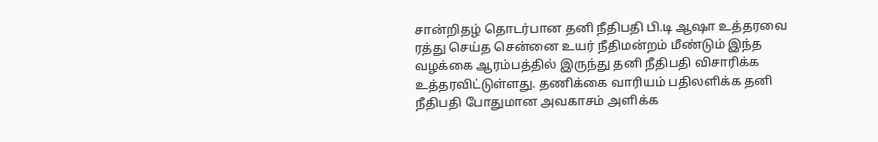சான்றிதழ் தொடர்பான தனி நீதிபதி பி.டி ஆஷா உத்தரவை ரத்து செய்த சென்னை உயர் நீதிமன்றம் மீண்டும் இந்த வழக்கை ஆரம்பத்தில் இருந்து தனி நீதிபதி விசாரிக்க உத்தரவிட்டுள்ளது. தணிக்கை வாரியம் பதிலளிக்க தனி நீதிபதி போதுமான அவகாசம் அளிக்க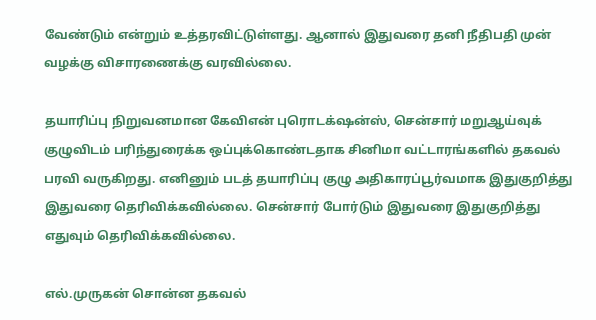வேண்டும் என்றும் உத்தரவிட்டுள்ளது. ஆனால் இதுவரை தனி நீதிபதி முன் வழக்கு விசாரணைக்கு வரவில்லை.

தயாரிப்பு நிறுவனமான கேவிஎன் புரொடக்‌ஷன்ஸ், சென்சார் மறுஆய்வுக் குழுவிடம் பரிந்துரைக்க ஒப்புக்கொண்டதாக சினிமா வட்டாரங்களில் தகவல் பரவி வருகிறது. எனினும் படத் தயாரிப்பு குழு அதிகாரப்பூர்வமாக இதுகுறித்து இதுவரை தெரிவிக்கவில்லை. சென்சார் போர்டும் இதுவரை இதுகுறித்து எதுவும் தெரிவிக்கவில்லை.

எல்.முருகன் சொன்ன தகவல்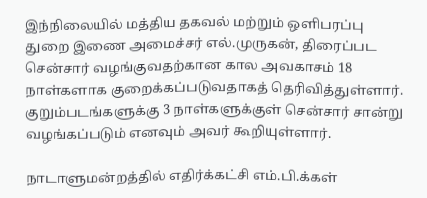இந்நிலையில் மத்திய தகவல் மற்றும் ஒளிபரப்பு துறை இணை அமைச்சர் எல்.முருகன், திரைப்பட சென்சார் வழங்குவதற்கான கால அவகாசம் 18 நாள்களாக குறைக்கப்படுவதாகத் தெரிவித்துள்ளார். குறும்படங்களுக்கு 3 நாள்களுக்குள் சென்சார் சான்று வழங்கப்படும் எனவும் அவர் கூறியுள்ளார்.

நாடாளுமன்றத்தில் எதிர்க்கட்சி எம்.பி.க்கள்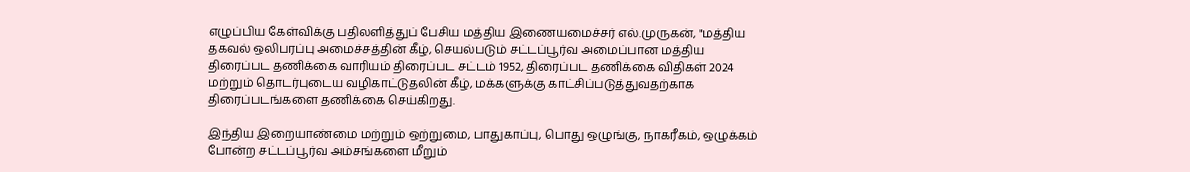எழுப்பிய கேள்விக்கு பதிலளித்துப் பேசிய மத்திய இணையமைச்சர் எல்.முருகன், "மத்திய தகவல் ஒலிபரப்பு அமைச்சத்தின் கீழ், செயல்படும் சட்டப்பூர்வ அமைப்பான மத்திய திரைப்பட தணிக்கை வாரியம் திரைப்பட சட்டம் 1952, திரைப்பட தணிக்கை விதிகள் 2024 மற்றும் தொடர்புடைய வழிகாட்டுதலின் கீழ், மக்களுக்கு காட்சிப்படுத்துவதற்காக திரைப்படங்களை தணிக்கை செய்கிறது.

இந்திய இறையாண்மை மற்றும் ஒற்றுமை, பாதுகாப்பு, பொது ஒழுங்கு, நாகரீகம், ஒழுக்கம் போன்ற சட்டப்பூர்வ அம்சங்களை மீறும்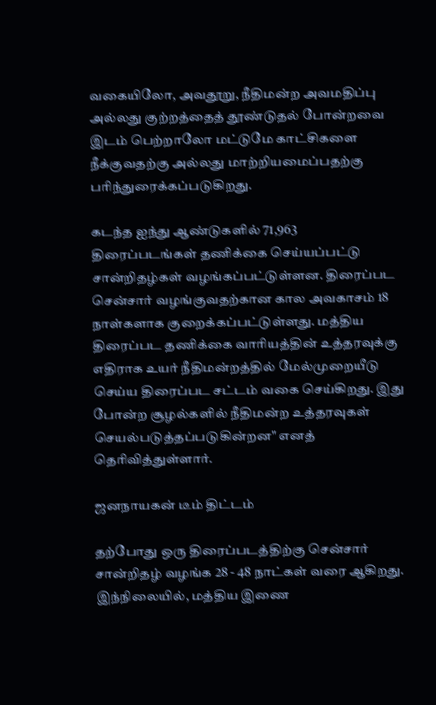வகையிலோ, அவதூறு, நீதிமன்ற அவமதிப்பு அல்லது குற்றத்தைத் தூண்டுதல் போன்றவை இடம் பெற்றாலோ மட்டுமே காட்சிகளை நீக்குவதற்கு அல்லது மாற்றியமைப்பதற்கு பரிந்துரைக்கப்படுகிறது.

கடந்த ஐந்து ஆண்டுகளில் 71,963 திரைப்படங்கள் தணிக்கை செய்யப்பட்டு சான்றிதழ்கள் வழங்கப்பட்டுள்ளன. திரைப்பட சென்சார் வழங்குவதற்கான கால அவகாசம் 18 நாள்களாக குறைக்கப்பட்டுள்ளது. மத்திய திரைப்பட தணிக்கை வாரியத்தின் உத்தரவுக்கு எதிராக உயர் நீதிமன்றத்தில் மேல்முறையீடு செய்ய திரைப்பட சட்டம் வகை செய்கிறது. இது போன்ற சூழல்களில் நீதிமன்ற உத்தரவுகள் செயல்படுத்தப்படுகின்றன" எனத் தெரிவித்துள்ளார்.

ஜனநாயகன் டீம் திட்டம்

தற்போது ஒரு திரைப்படத்திற்கு சென்சார் சான்றிதழ் வழங்க 28 - 48 நாட்கள் வரை ஆகிறது. இந்நிலையில், மத்திய இணை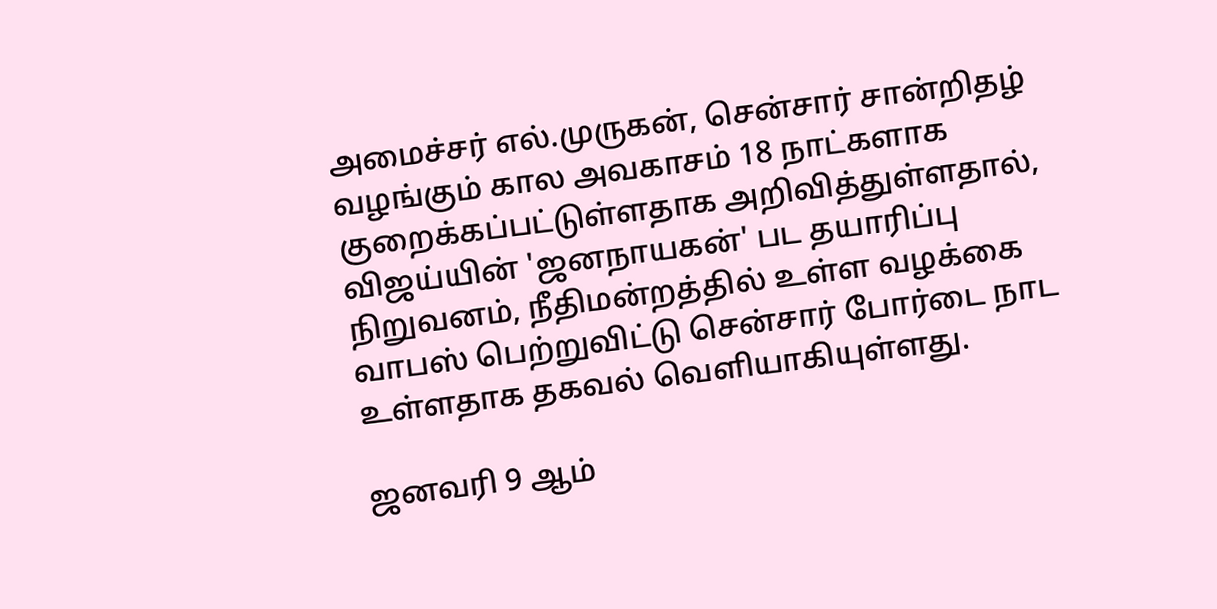அமைச்சர் எல்.முருகன், சென்சார் சான்றிதழ் வழங்கும் கால அவகாசம் 18 நாட்களாக குறைக்கப்பட்டுள்ளதாக அறிவித்துள்ளதால், விஜய்யின் 'ஜனநாயகன்' பட தயாரிப்பு நிறுவனம், நீதிமன்றத்தில் உள்ள வழக்கை வாபஸ் பெற்றுவிட்டு சென்சார் போர்டை நாட உள்ளதாக தகவல் வெளியாகியுள்ளது.

ஜனவரி 9 ஆம்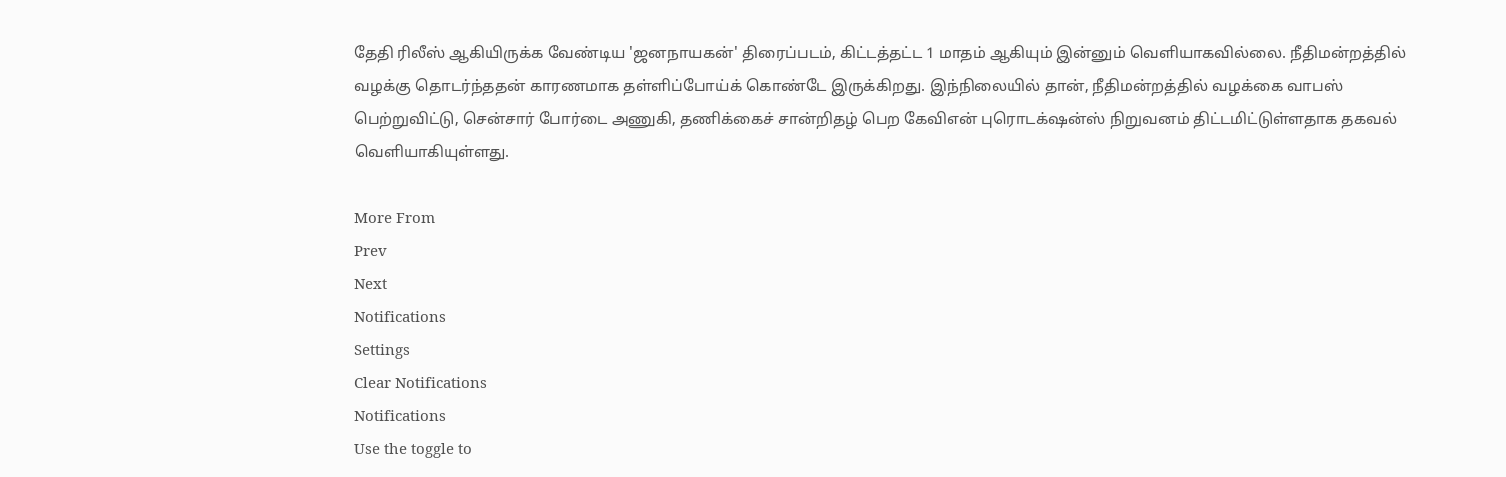தேதி ரிலீஸ் ஆகியிருக்க வேண்டிய 'ஜனநாயகன்' திரைப்படம், கிட்டத்தட்ட 1 மாதம் ஆகியும் இன்னும் வெளியாகவில்லை. நீதிமன்றத்தில் வழக்கு தொடர்ந்ததன் காரணமாக தள்ளிப்போய்க் கொண்டே இருக்கிறது. இந்நிலையில் தான், நீதிமன்றத்தில் வழக்கை வாபஸ் பெற்றுவிட்டு, சென்சார் போர்டை அணுகி, தணிக்கைச் சான்றிதழ் பெற கேவிஎன் புரொடக்‌ஷன்ஸ் நிறுவனம் திட்டமிட்டுள்ளதாக தகவல் வெளியாகியுள்ளது.

More From
Prev
Next
Notifications
Settings
Clear Notifications
Notifications
Use the toggle to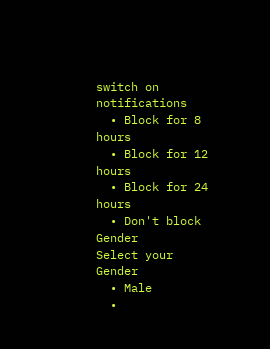switch on notifications
  • Block for 8 hours
  • Block for 12 hours
  • Block for 24 hours
  • Don't block
Gender
Select your Gender
  • Male
  •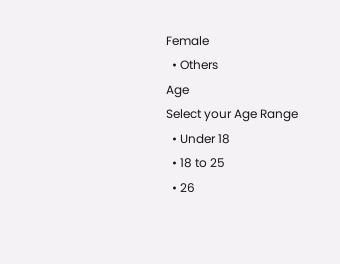Female
  • Others
Age
Select your Age Range
  • Under 18
  • 18 to 25
  • 26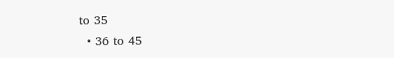to 35
  • 36 to 45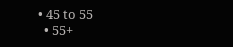• 45 to 55
  • 55+